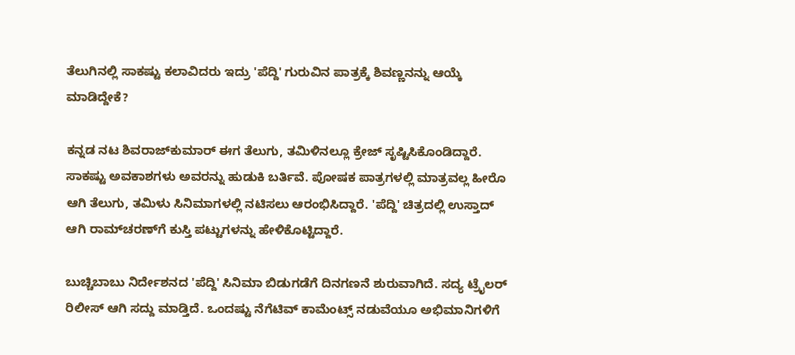ತೆಲುಗಿನಲ್ಲಿ ಸಾಕಷ್ಟು ಕಲಾವಿದರು ಇದ್ರು 'ಪೆದ್ದಿ' ಗುರುವಿನ ಪಾತ್ರಕ್ಕೆ ಶಿವಣ್ಣನನ್ನು ಆಯ್ಕೆ ಮಾಡಿದ್ದೇಕೆ?

ಕನ್ನಡ ನಟ ಶಿವರಾಜ್‌ಕುಮಾರ್ ಈಗ ತೆಲುಗು, ತಮಿಳಿನಲ್ಲೂ ಕ್ರೇಜ್ ಸೃಷ್ಟಿಸಿಕೊಂಡಿದ್ದಾರೆ. ಸಾಕಷ್ಟು ಅವಕಾಶಗಳು ಅವರನ್ನು ಹುಡುಕಿ ಬರ್ತಿವೆ. ಪೋಷಕ ಪಾತ್ರಗಳಲ್ಲಿ ಮಾತ್ರವಲ್ಲ ಹೀರೊ ಆಗಿ ತೆಲುಗು, ತಮಿಳು ಸಿನಿಮಾಗಳಲ್ಲಿ ನಟಿಸಲು ಆರಂಭಿಸಿದ್ದಾರೆ. 'ಪೆದ್ದಿ' ಚಿತ್ರದಲ್ಲಿ ಉಸ್ತಾದ್ ಆಗಿ ರಾಮ್‌ಚರಣ್‌ಗೆ ಕುಸ್ತಿ ಪಟ್ಟುಗಳನ್ನು ಹೇಳಿಕೊಟ್ಟಿದ್ದಾರೆ.

ಬುಚ್ಚಿಬಾಬು ನಿರ್ದೇಶನದ 'ಪೆದ್ದಿ' ಸಿನಿಮಾ ಬಿಡುಗಡೆಗೆ ದಿನಗಣನೆ ಶುರುವಾಗಿದೆ. ಸದ್ಯ ಟ್ರೈಲರ್ ರಿಲೀಸ್ ಆಗಿ ಸದ್ದು ಮಾಡ್ತಿದೆ. ಒಂದಷ್ಟು ನೆಗೆಟಿವ್ ಕಾಮೆಂಟ್ಸ್ ನಡುವೆಯೂ ಅಭಿಮಾನಿಗಳಿಗೆ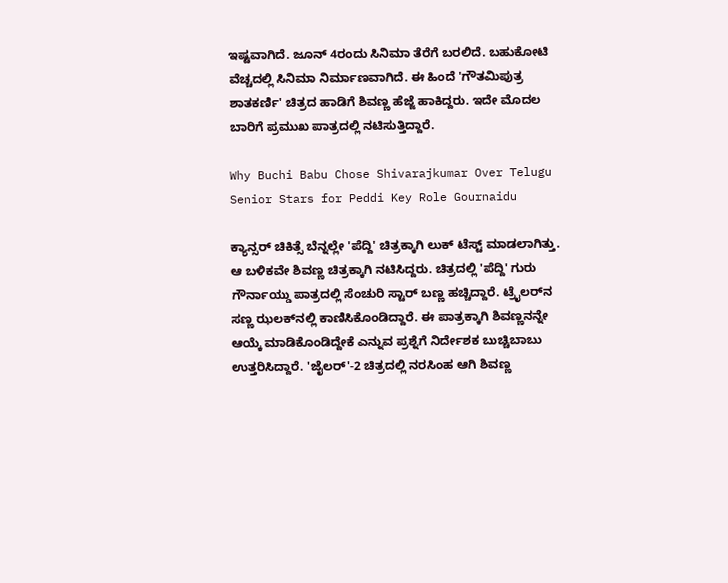ಇಷ್ಟವಾಗಿದೆ. ಜೂನ್ 4ರಂದು ಸಿನಿಮಾ ತೆರೆಗೆ ಬರಲಿದೆ. ಬಹುಕೋಟಿ ವೆಚ್ಚದಲ್ಲಿ ಸಿನಿಮಾ ನಿರ್ಮಾಣವಾಗಿದೆ. ಈ ಹಿಂದೆ 'ಗೌತಮಿಪುತ್ರ ಶಾತಕರ್ಣಿ' ಚಿತ್ರದ ಹಾಡಿಗೆ ಶಿವಣ್ಣ ಹೆಜ್ಜೆ ಹಾಕಿದ್ದರು. ಇದೇ ಮೊದಲ ಬಾರಿಗೆ ಪ್ರಮುಖ ಪಾತ್ರದಲ್ಲಿ ನಟಿಸುತ್ತಿದ್ದಾರೆ.

Why Buchi Babu Chose Shivarajkumar Over Telugu Senior Stars for Peddi Key Role Gournaidu

ಕ್ಯಾನ್ಸರ್ ಚಿಕಿತ್ಸೆ ಬೆನ್ನಲ್ಲೇ 'ಪೆದ್ದಿ' ಚಿತ್ರಕ್ಕಾಗಿ ಲುಕ್ ಟೆಸ್ಟ್ ಮಾಡಲಾಗಿತ್ತು. ಆ ಬಳಿಕವೇ ಶಿವಣ್ಣ ಚಿತ್ರಕ್ಕಾಗಿ ನಟಿಸಿದ್ದರು. ಚಿತ್ರದಲ್ಲಿ 'ಪೆದ್ದಿ' ಗುರು ಗೌರ್ನಾಯ್ಡು ಪಾತ್ರದಲ್ಲಿ ಸೆಂಚುರಿ ಸ್ಟಾರ್ ಬಣ್ಣ ಹಚ್ಚಿದ್ದಾರೆ. ಟ್ರೈಲರ್‌ನ ಸಣ್ಣ ಝಲಕ್‌ನಲ್ಲಿ ಕಾಣಿಸಿಕೊಂಡಿದ್ದಾರೆ. ಈ ಪಾತ್ರಕ್ಕಾಗಿ ಶಿವಣ್ಣನನ್ನೇ ಆಯ್ಕೆ ಮಾಡಿಕೊಂಡಿದ್ದೇಕೆ ಎನ್ನುವ ಪ್ರಶ್ನೆಗೆ ನಿರ್ದೇಶಕ ಬುಚ್ಚಿಬಾಬು ಉತ್ತರಿಸಿದ್ದಾರೆ. 'ಜೈಲರ್'-2 ಚಿತ್ರದಲ್ಲಿ ನರಸಿಂಹ ಆಗಿ ಶಿವಣ್ಣ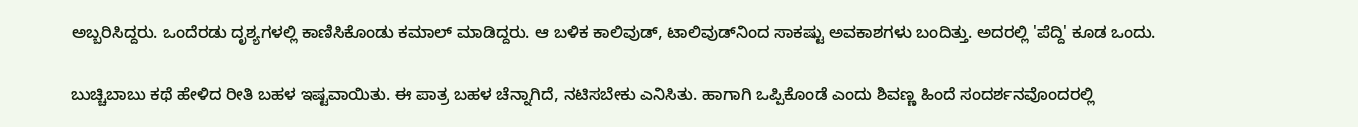ಅಬ್ಬರಿಸಿದ್ದರು. ಒಂದೆರಡು ದೃಶ್ಯಗಳಲ್ಲಿ ಕಾಣಿಸಿಕೊಂಡು ಕಮಾಲ್ ಮಾಡಿದ್ದರು. ಆ ಬಳಿಕ ಕಾಲಿವುಡ್, ಟಾಲಿವುಡ್‌ನಿಂದ ಸಾಕಷ್ಟು ಅವಕಾಶಗಳು ಬಂದಿತ್ತು. ಅದರಲ್ಲಿ 'ಪೆದ್ದಿ' ಕೂಡ ಒಂದು.

ಬುಚ್ಚಿಬಾಬು ಕಥೆ ಹೇಳಿದ ರೀತಿ ಬಹಳ ಇಷ್ಟವಾಯಿತು. ಈ ಪಾತ್ರ ಬಹಳ ಚೆನ್ನಾಗಿದೆ, ನಟಿಸಬೇಕು ಎನಿಸಿತು. ಹಾಗಾಗಿ ಒಪ್ಪಿಕೊಂಡೆ ಎಂದು ಶಿವಣ್ಣ ಹಿಂದೆ ಸಂದರ್ಶನವೊಂದರಲ್ಲಿ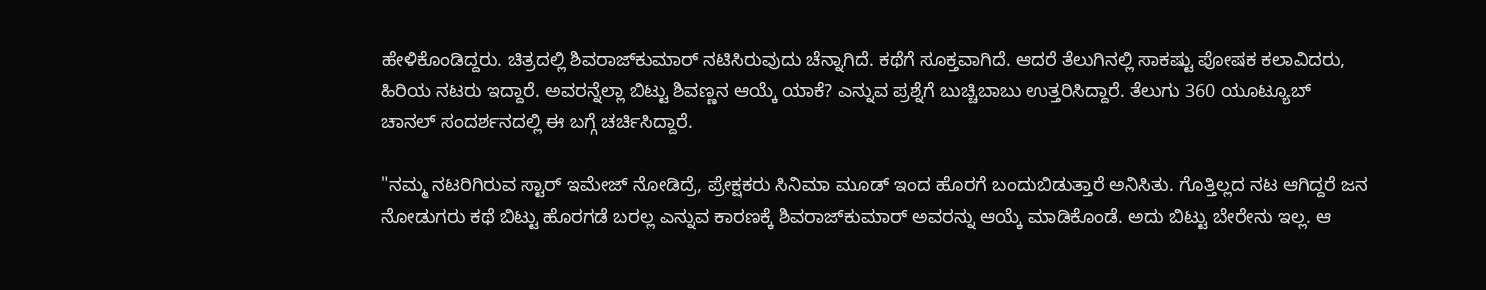ಹೇಳಿಕೊಂಡಿದ್ದರು. ಚಿತ್ರದಲ್ಲಿ ಶಿವರಾಜ್‌ಕುಮಾರ್ ನಟಿಸಿರುವುದು ಚೆನ್ನಾಗಿದೆ. ಕಥೆಗೆ ಸೂಕ್ತವಾಗಿದೆ. ಆದರೆ ತೆಲುಗಿನಲ್ಲಿ ಸಾಕಷ್ಟು ಪೋಷಕ ಕಲಾವಿದರು, ಹಿರಿಯ ನಟರು ಇದ್ದಾರೆ. ಅವರನ್ನೆಲ್ಲಾ ಬಿಟ್ಟು ಶಿವಣ್ಣನ ಆಯ್ಕೆ ಯಾಕೆ? ಎನ್ನುವ ಪ್ರಶ್ನೆಗೆ ಬುಚ್ಚಿಬಾಬು ಉತ್ತರಿಸಿದ್ದಾರೆ. ತೆಲುಗು 360 ಯೂಟ್ಯೂಬ್ ಚಾನಲ್ ಸಂದರ್ಶನದಲ್ಲಿ ಈ ಬಗ್ಗೆ ಚರ್ಚಿಸಿದ್ದಾರೆ.

"ನಮ್ಮ ನಟರಿಗಿರುವ ಸ್ಟಾರ್ ಇಮೇಜ್ ನೋಡಿದ್ರೆ, ಪ್ರೇಕ್ಷಕರು ಸಿನಿಮಾ ಮೂಡ್ ಇಂದ ಹೊರಗೆ ಬಂದುಬಿಡುತ್ತಾರೆ ಅನಿಸಿತು. ಗೊತ್ತಿಲ್ಲದ ನಟ ಆಗಿದ್ದರೆ ಜನ ನೋಡುಗರು ಕಥೆ ಬಿಟ್ಟು ಹೊರಗಡೆ ಬರಲ್ಲ ಎನ್ನುವ ಕಾರಣಕ್ಕೆ ಶಿವರಾಜ್‌ಕುಮಾರ್ ಅವರನ್ನು ಆಯ್ಕೆ ಮಾಡಿಕೊಂಡೆ. ಅದು ಬಿಟ್ಟು ಬೇರೇನು ಇಲ್ಲ. ಆ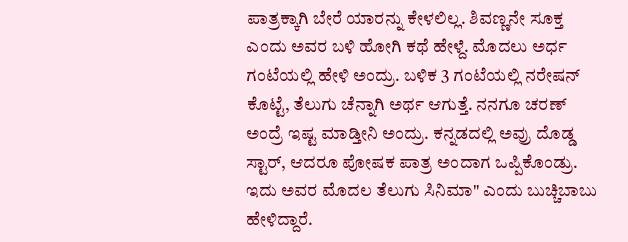ಪಾತ್ರಕ್ಕಾಗಿ ಬೇರೆ ಯಾರನ್ನು ಕೇಳಲಿಲ್ಲ. ಶಿವಣ್ಣನೇ ಸೂಕ್ತ ಎಂದು ಅವರ ಬಳಿ ಹೋಗಿ ಕಥೆ ಹೇಳ್ದೆ. ಮೊದಲು ಅರ್ಧ ಗಂಟೆಯಲ್ಲಿ ಹೇಳಿ ಅಂದ್ರು. ಬಳಿಕ 3 ಗಂಟೆಯಲ್ಲಿ ನರೇಷನ್ ಕೊಟ್ಟೆ, ತೆಲುಗು ಚೆನ್ನಾಗಿ ಅರ್ಥ ಆಗುತ್ತೆ. ನನಗೂ ಚರಣ್ ಅಂದ್ರೆ ಇಷ್ಟ ಮಾಡ್ತೀನಿ ಅಂದ್ರು. ಕನ್ನಡದಲ್ಲಿ ಅವ್ರು ದೊಡ್ಡ ಸ್ಟಾರ್, ಆದರೂ ಪೋಷಕ ಪಾತ್ರ ಅಂದಾಗ ಒಪ್ಪಿಕೊಂಡ್ರು. ಇದು ಅವರ ಮೊದಲ ತೆಲುಗು ಸಿನಿಮಾ" ಎಂದು ಬುಚ್ಚಿಬಾಬು ಹೇಳಿದ್ದಾರೆ.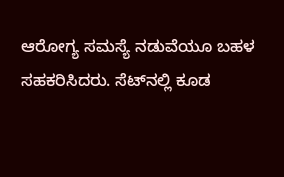ಆರೋಗ್ಯ ಸಮಸ್ಯೆ ನಡುವೆಯೂ ಬಹಳ ಸಹಕರಿಸಿದರು. ಸೆಟ್‌ನಲ್ಲಿ ಕೂಡ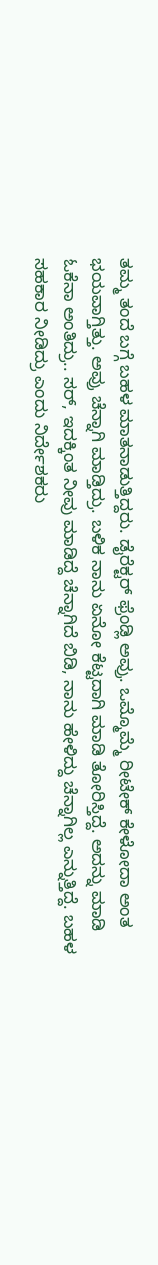ತಮ್ಮ ತಂದೆ ಬಗ್ಗೆ ಬಹಳ ಮಾತನಾಡುತ್ತಿದ್ದರು. ಡೈರೆಕ್ಟರ್ ಫ್ರೆಂಡ್ಲಿ ಅವ್ರು. ಒಮ್ಮೊಮ್ಮೆ ರೀಟೇಕ್ ಕೇಳೋದಾ ಅಂತ ಭಯವಾಗ್ತಿತ್ತು. ಅವ್ರು ಚೆನ್ನಾಗಿ ಮಾಡ್ತಿದ್ರು. ಬಳಿಕ ನಾನು ಏನೋ ಕೆಟ್ಟದಾಗಿ ಮಾಡಿ ತೋರಿಸ್ತಿದ್ದೆ. ಅದನ್ನು ಮಾಡಿ ಓಕೆನಾ ಅಂತಿದ್ರು.. ಸರ್, ಇದಕ್ಕಿಂತ ನೀವು ಮಾಡಿದ್ದೆ ಚೆನ್ನಾಗಿದೆ ಬಿಡಿ, ನಾನು ಹೇಳಿದ್ದು ಚೆನ್ನಾಗಿಲ್ಲ ಎನ್ನುತ್ತಿದ್ದೆ. ಬಹಳ ಸಹಕಾರ ನೀಡಿದ್ರು ಎಂದು ನಿರ್ದೇಶಕರು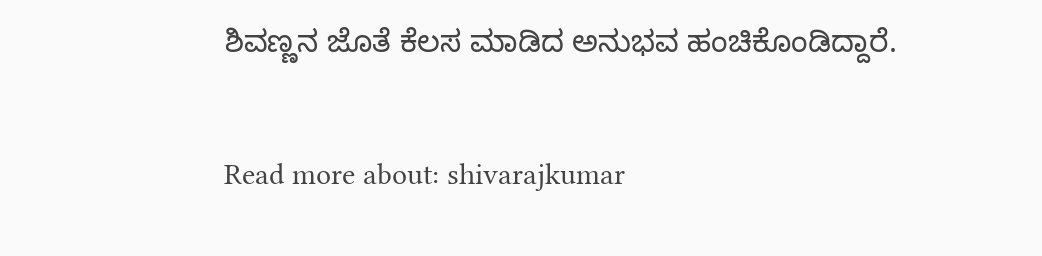ಶಿವಣ್ಣನ ಜೊತೆ ಕೆಲಸ ಮಾಡಿದ ಅನುಭವ ಹಂಚಿಕೊಂಡಿದ್ದಾರೆ.

Read more about: shivarajkumar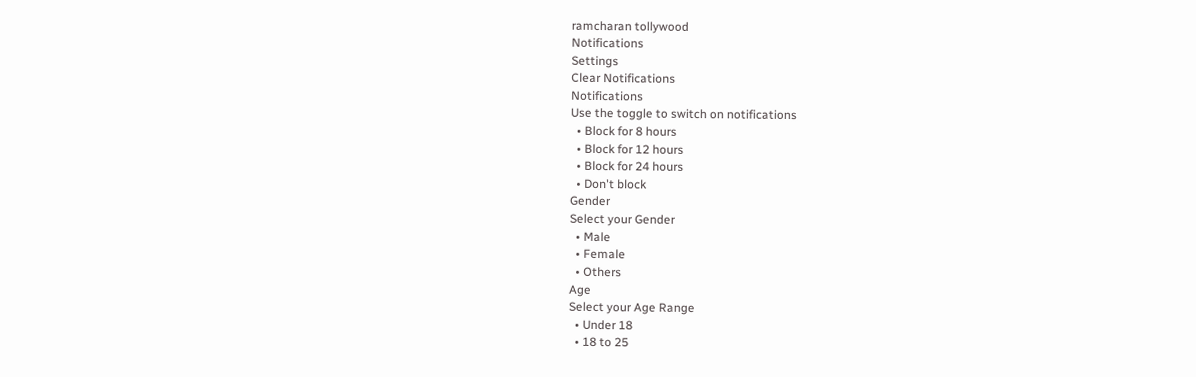ramcharan tollywood
Notifications
Settings
Clear Notifications
Notifications
Use the toggle to switch on notifications
  • Block for 8 hours
  • Block for 12 hours
  • Block for 24 hours
  • Don't block
Gender
Select your Gender
  • Male
  • Female
  • Others
Age
Select your Age Range
  • Under 18
  • 18 to 25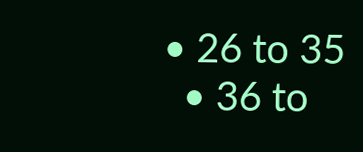• 26 to 35
  • 36 to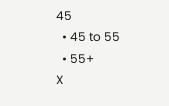45
  • 45 to 55
  • 55+
X